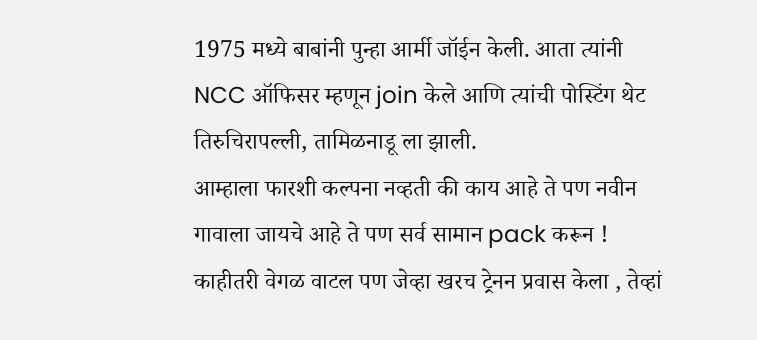1975 मध्ये बाबांनी पुन्हा आर्मी जॉईन केली. आता त्यांनी NCC ऑफिसर म्हणून join केले आणि त्यांची पोस्टिंग थेट तिरुचिरापल्ली, तामिळनाडू ला झाली.
आम्हाला फारशी कल्पना नव्हती की काय आहे ते पण नवीन गावाला जायचे आहे ते पण सर्व सामान pack करून ! काहीतरी वेगळ वाटल पण जेव्हा खरच ट्रेनन प्रवास केला , तेव्हां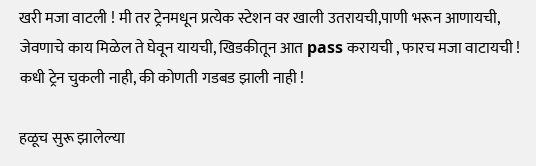खरी मजा वाटली ! मी तर ट्रेनमधून प्रत्येक स्टेशन वर खाली उतरायची,पाणी भरून आणायची, जेवणाचे काय मिळेल ते घेवून यायची, खिडकीतून आत pass करायची , फारच मजा वाटायची ! कधी ट्रेन चुकली नाही, की कोणती गडबड झाली नाही !

हळूच सुरू झालेल्या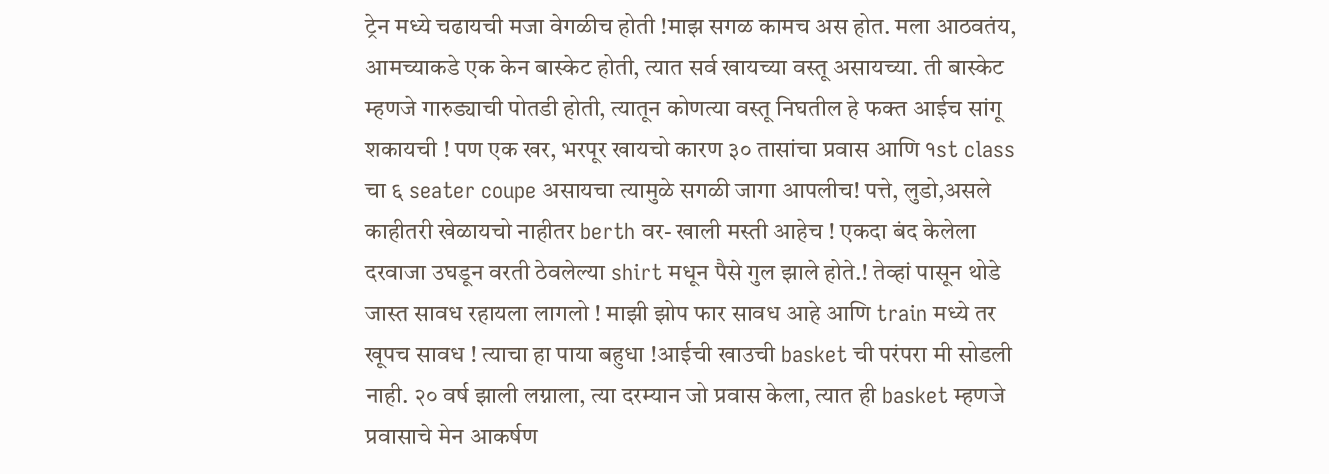ट्रेन मध्ये चढायची मजा वेगळीच होती !माझ सगळ कामच अस होत. मला आठवतंय, आमच्याकडे एक केन बास्केट होती, त्यात सर्व खायच्या वस्तू असायच्या. ती बास्केट म्हणजे गारुड्याची पोतडी होती, त्यातून कोणत्या वस्तू निघतील हे फक्त आईच सांगू शकायची ! पण एक खर, भरपूर खायचो कारण ३० तासांचा प्रवास आणि १st class चा ६ seater coupe असायचा त्यामुळे सगळी जागा आपलीच! पत्ते, लुडो,असले काहीतरी खेळायचो नाहीतर berth वर- खाली मस्ती आहेच ! एकदा बंद केलेला दरवाजा उघडून वरती ठेवलेल्या shirt मधून पैसे गुल झाले होते.! तेव्हां पासून थोडे जास्त सावध रहायला लागलो ! माझी झोप फार सावध आहे आणि train मध्ये तर खूपच सावध ! त्याचा हा पाया बहुधा !आईची खाउची basket ची परंपरा मी सोडली नाही. २० वर्ष झाली लग्नाला, त्या दरम्यान जो प्रवास केला, त्यात ही basket म्हणजे प्रवासाचे मेन आकर्षण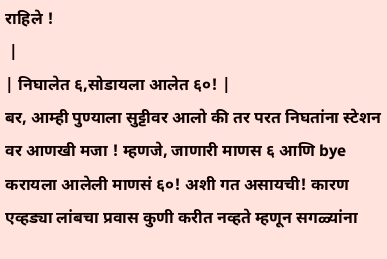राहिले !
 |
| निघालेत ६,सोडायला आलेत ६०! |
बर, आम्ही पुण्याला सुट्टीवर आलो की तर परत निघतांना स्टेशन वर आणखी मजा ! म्हणजे, जाणारी माणस ६ आणि bye करायला आलेली माणसं ६०! अशी गत असायची! कारण एव्हड्या लांबचा प्रवास कुणी करीत नव्हते म्हणून सगळ्यांना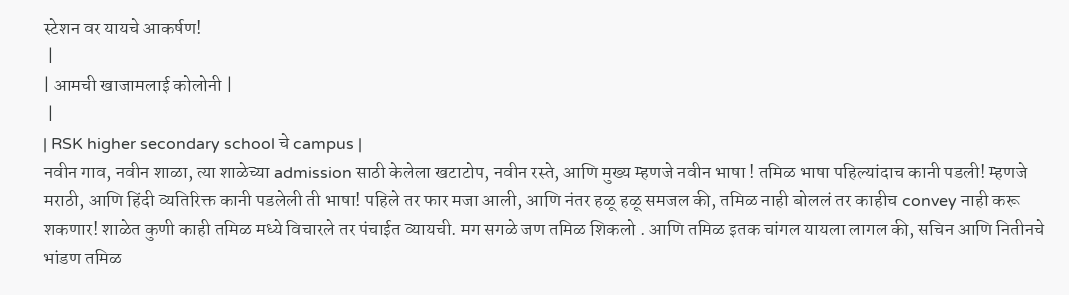स्टेशन वर यायचे आकर्षण!
 |
| आमची खाजामलाई कोलोनी |
 |
| RSK higher secondary school चे campus |
नवीन गाव, नवीन शाळा, त्या शाळेच्या admission साठी केलेला खटाटोप, नवीन रस्ते, आणि मुख्य म्हणजे नवीन भाषा ! तमिळ भाषा पहिल्यांदाच कानी पडली! म्हणजे मराठी, आणि हिंदी व्यतिरिक्त कानी पडलेली ती भाषा! पहिले तर फार मजा आली, आणि नंतर हळू हळू समजल की, तमिळ नाही बोललं तर काहीच convey नाही करू शकणार! शाळेत कुणी काही तमिळ मध्ये विचारले तर पंचाईत व्यायची. मग सगळे जण तमिळ शिकलो . आणि तमिळ इतक चांगल यायला लागल की, सचिन आणि नितीनचे भांडण तमिळ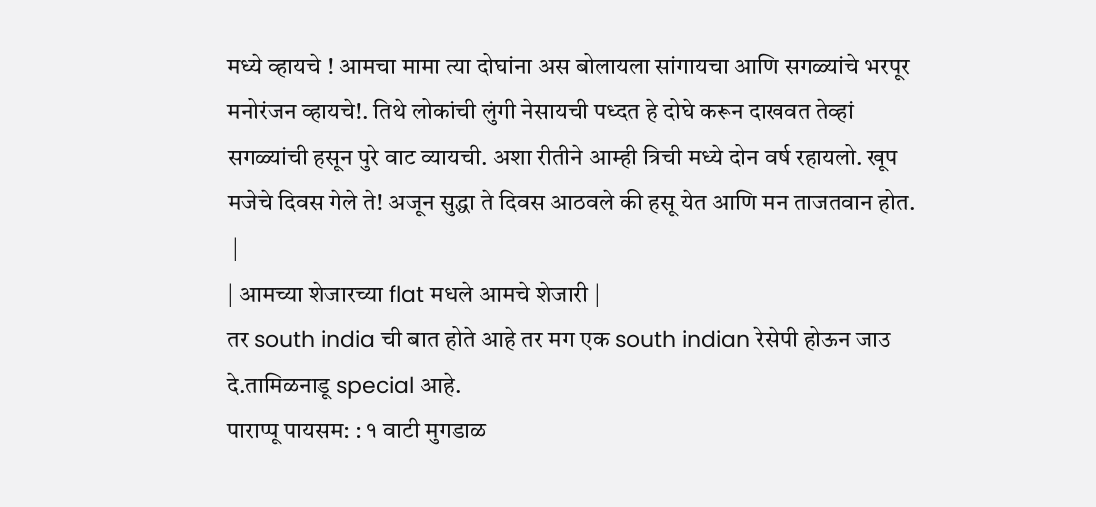मध्ये व्हायचे ! आमचा मामा त्या दोघांना अस बोलायला सांगायचा आणि सगळ्यांचे भरपूर मनोरंजन व्हायचे!. तिथे लोकांची लुंगी नेसायची पध्दत हे दोघे करून दाखवत तेव्हां सगळ्यांची हसून पुरे वाट व्यायची. अशा रीतीने आम्ही त्रिची मध्ये दोन वर्ष रहायलो. खूप मजेचे दिवस गेले ते! अजून सुद्धा ते दिवस आठवले की हसू येत आणि मन ताजतवान होत.
 |
| आमच्या शेजारच्या flat मधले आमचे शेजारी |
तर south india ची बात होते आहे तर मग एक south indian रेसेपी होऊन जाउ दे.तामिळनाडू special आहे.
पाराप्पू पायसम: : १ वाटी मुगडाळ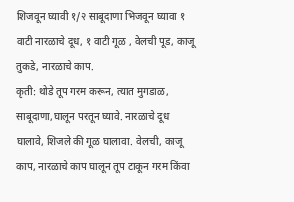शिजवून घ्यावी १/२ साबूदाणा भिजवून घ्यावा १ वाटी नारळाचे दूध, १ वाटी गूळ , वेलची पूड, काजू तुकडे, नारळाचे काप.
कृती: थोडे तूप गरम करून, त्यात मुगडाळ, साबूदाणा,घालून परतून घ्यावे. नारळाचे दूध घालावे, शिजले की गूळ घालावा. वेलची, काजू काप, नारळाचे काप घालून तूप टाकून गरम किंवा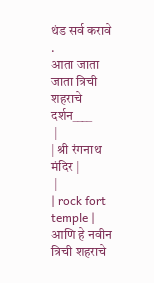थंड सर्व करावे .
आता जाता जाता त्रिची शहराचे दर्शन____
 |
| श्री रंगनाथ मंदिर |
 |
| rock fort temple |
आणि हे नवीन त्रिची शहराचे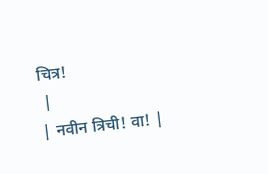चित्र!
 |
| नवीन त्रिची! वा! |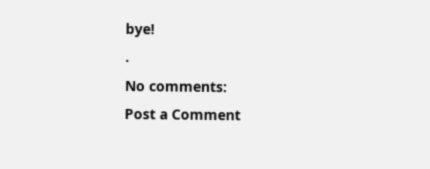bye!
.
No comments:
Post a Comment